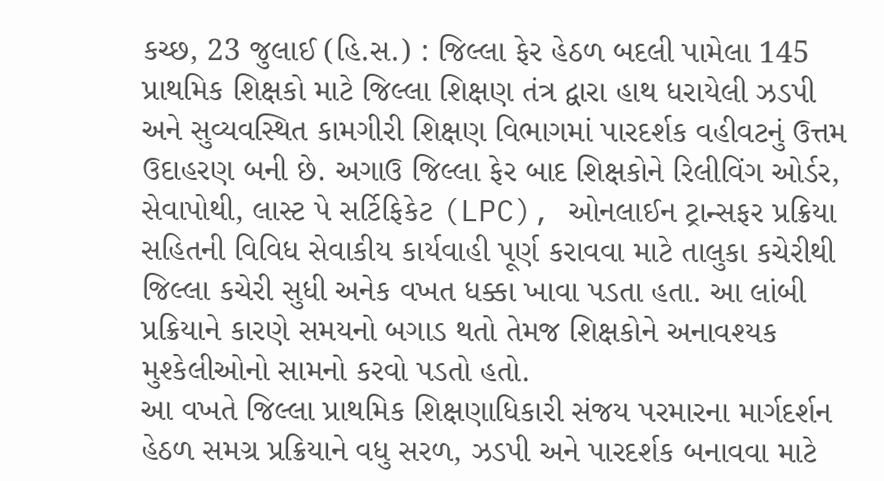કચ્છ, 23 જુલાઈ (હિ.સ.) : જિલ્લા ફેર હેઠળ બદલી પામેલા 145 પ્રાથમિક શિક્ષકો માટે જિલ્લા શિક્ષણ તંત્ર દ્વારા હાથ ધરાયેલી ઝડપી અને સુવ્યવસ્થિત કામગીરી શિક્ષણ વિભાગમાં પારદર્શક વહીવટનું ઉત્તમ ઉદાહરણ બની છે. અગાઉ જિલ્લા ફેર બાદ શિક્ષકોને રિલીવિંગ ઓર્ડર, સેવાપોથી, લાસ્ટ પે સર્ટિફિકેટ (LPC), ઓનલાઈન ટ્રાન્સફર પ્રક્રિયા સહિતની વિવિધ સેવાકીય કાર્યવાહી પૂર્ણ કરાવવા માટે તાલુકા કચેરીથી જિલ્લા કચેરી સુધી અનેક વખત ધક્કા ખાવા પડતા હતા. આ લાંબી પ્રક્રિયાને કારણે સમયનો બગાડ થતો તેમજ શિક્ષકોને અનાવશ્યક મુશ્કેલીઓનો સામનો કરવો પડતો હતો.
આ વખતે જિલ્લા પ્રાથમિક શિક્ષણાધિકારી સંજય પરમારના માર્ગદર્શન હેઠળ સમગ્ર પ્રક્રિયાને વધુ સરળ, ઝડપી અને પારદર્શક બનાવવા માટે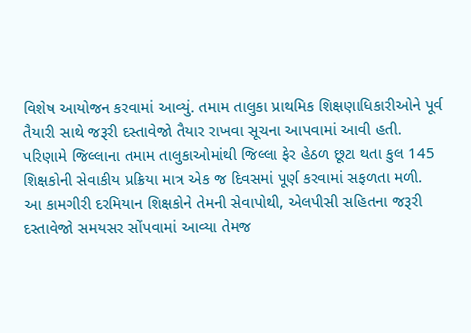વિશેષ આયોજન કરવામાં આવ્યું. તમામ તાલુકા પ્રાથમિક શિક્ષણાધિકારીઓને પૂર્વ તૈયારી સાથે જરૂરી દસ્તાવેજો તૈયાર રાખવા સૂચના આપવામાં આવી હતી. પરિણામે જિલ્લાના તમામ તાલુકાઓમાંથી જિલ્લા ફેર હેઠળ છૂટા થતા કુલ 145 શિક્ષકોની સેવાકીય પ્રક્રિયા માત્ર એક જ દિવસમાં પૂર્ણ કરવામાં સફળતા મળી.
આ કામગીરી દરમિયાન શિક્ષકોને તેમની સેવાપોથી, એલપીસી સહિતના જરૂરી દસ્તાવેજો સમયસર સોંપવામાં આવ્યા તેમજ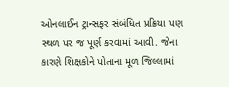ઓનલાઈન ટ્રાન્સફર સંબંધિત પ્રક્રિયા પણ સ્થળ પર જ પૂર્ણ કરવામાં આવી. જેના કારણે શિક્ષકોને પોતાના મૂળ જિલ્લામાં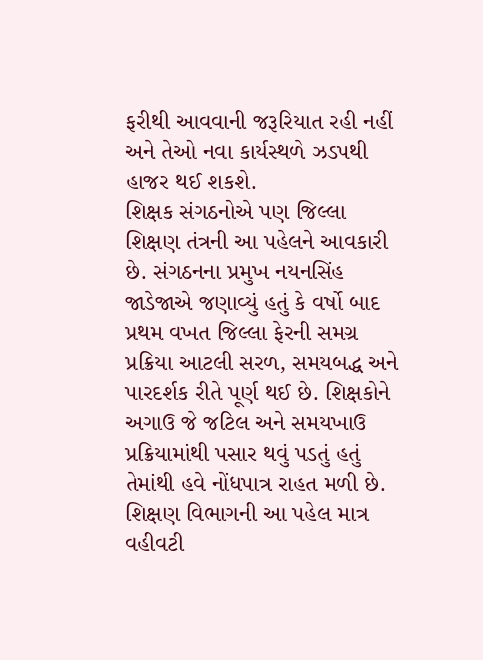ફરીથી આવવાની જરૂરિયાત રહી નહીં અને તેઓ નવા કાર્યસ્થળે ઝડપથી હાજર થઈ શકશે.
શિક્ષક સંગઠનોએ પણ જિલ્લા શિક્ષણ તંત્રની આ પહેલને આવકારી છે. સંગઠનના પ્રમુખ નયનસિંહ જાડેજાએ જણાવ્યું હતું કે વર્ષો બાદ પ્રથમ વખત જિલ્લા ફેરની સમગ્ર પ્રક્રિયા આટલી સરળ, સમયબદ્ધ અને પારદર્શક રીતે પૂર્ણ થઈ છે. શિક્ષકોને અગાઉ જે જટિલ અને સમયખાઉ પ્રક્રિયામાંથી પસાર થવું પડતું હતું તેમાંથી હવે નોંધપાત્ર રાહત મળી છે.
શિક્ષણ વિભાગની આ પહેલ માત્ર વહીવટી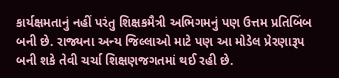કાર્યક્ષમતાનું નહીં પરંતુ શિક્ષકમૈત્રી અભિગમનું પણ ઉત્તમ પ્રતિબિંબ બની છે. રાજ્યના અન્ય જિલ્લાઓ માટે પણ આ મોડેલ પ્રેરણારૂપ બની શકે તેવી ચર્ચા શિક્ષણજગતમાં થઈ રહી છે.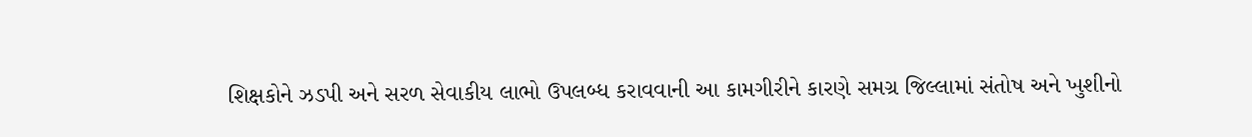શિક્ષકોને ઝડપી અને સરળ સેવાકીય લાભો ઉપલબ્ધ કરાવવાની આ કામગીરીને કારણે સમગ્ર જિલ્લામાં સંતોષ અને ખુશીનો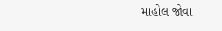માહોલ જોવા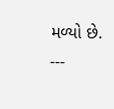મળ્યો છે.
---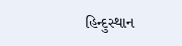હિન્દુસ્થાન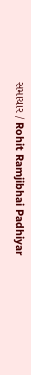સમાચાર / Rohit Ramjibhai Padhiyar